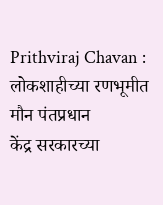Prithviraj Chavan : लोकशाहीच्या रणभूमीत मौन पंतप्रधान
केंद्र सरकारच्या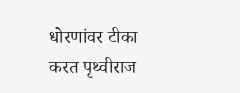धोरणांवर टीका करत पृथ्वीराज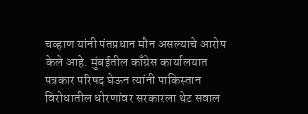चव्हाण यांनी पंतप्रधान मौन असल्याचे आरोप केले आहे. मुंबईतील काँग्रेस कार्यालयात पत्रकार परिषद घेऊन त्यांनी पाकिस्तान विरोधातील धोरणांवर सरकारला थेट सवाल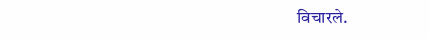विचारले.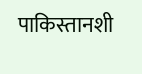पाकिस्तानशी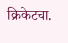क्रिकेटचा.